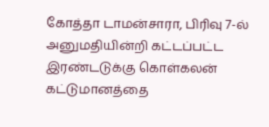கோத்தா டாமன்சாரா, பிரிவு 7-ல் அனுமதியின்றி கட்டப்பட்ட இரண்டடுக்கு கொள்கலன் கட்டுமானத்தை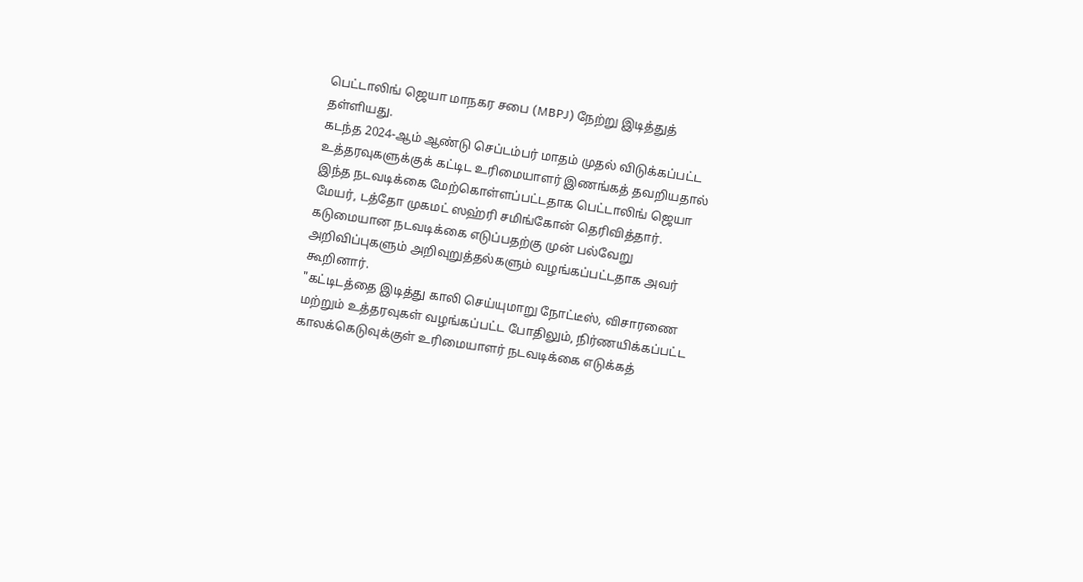பெட்டாலிங் ஜெயா மாநகர சபை (MBPJ) நேற்று இடித்துத் தள்ளியது.
கடந்த 2024-ஆம் ஆண்டு செப்டம்பர் மாதம் முதல் விடுக்கப்பட்ட உத்தரவுகளுக்குக் கட்டிட உரிமையாளர் இணங்கத் தவறியதால் இந்த நடவடிக்கை மேற்கொள்ளப்பட்டதாக பெட்டாலிங் ஜெயா மேயர், டத்தோ முகமட் ஸஹ்ரி சமிங்கோன் தெரிவித்தார்.
கடுமையான நடவடிக்கை எடுப்பதற்கு முன் பல்வேறு அறிவிப்புகளும் அறிவுறுத்தல்களும் வழங்கப்பட்டதாக அவர் கூறினார்.
"கட்டிடத்தை இடித்து காலி செய்யுமாறு நோட்டீஸ், விசாரணை மற்றும் உத்தரவுகள் வழங்கப்பட்ட போதிலும், நிர்ணயிக்கப்பட்ட காலக்கெடுவுக்குள் உரிமையாளர் நடவடிக்கை எடுக்கத்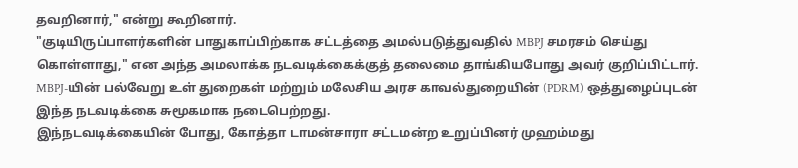தவறினார்," என்று கூறினார்.
"குடியிருப்பாளர்களின் பாதுகாப்பிற்காக சட்டத்தை அமல்படுத்துவதில் MBPJ சமரசம் செய்து கொள்ளாது," என அந்த அமலாக்க நடவடிக்கைக்குத் தலைமை தாங்கியபோது அவர் குறிப்பிட்டார்.
MBPJ-யின் பல்வேறு உள் துறைகள் மற்றும் மலேசிய அரச காவல்துறையின் (PDRM) ஒத்துழைப்புடன் இந்த நடவடிக்கை சுமூகமாக நடைபெற்றது.
இந்நடவடிக்கையின் போது, கோத்தா டாமன்சாரா சட்டமன்ற உறுப்பினர் முஹம்மது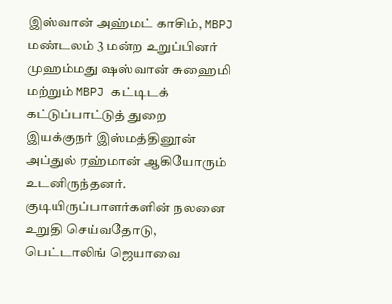இஸ்வான் அஹ்மட் காசிம், MBPJ மண்டலம் 3 மன்ற உறுப்பினர் முஹம்மது ஷஸ்வான் சுஹைமி மற்றும் MBPJ கட்டிடக் கட்டுப்பாட்டுத் துறை இயக்குநர் இஸ்மத்தினூன் அப்துல் ரஹ்மான் ஆகியோரும் உடனிருந்தனர்.
குடியிருப்பாளர்களின் நலனை உறுதி செய்வதோடு, பெட்டாலிங் ஜெயாவை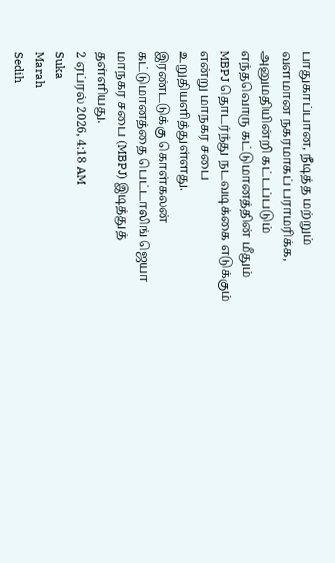பாதுகாப்பான, நீடித்த மற்றும் வளமான நகரமாகப் பராமரிக்க, அனுமதியின்றி கட்டப்படும் எந்தவொரு கட்டுமானத்தின் மீதும் MBPJ தொடர்ந்து நடவடிக்கை எடுக்கும் என்று மாநகர சபை உறுதியளித்துள்ளது.
இரண்டடுக்கு கொள்கலன் கட்டுமானத்தை பெட்டாலிங் ஜெயா மாநகர சபை (MBPJ) இடித்துத் தள்ளியது.
2 ஏப்ரல் 2026, 4:18 AM
Suka
Marah
Sedih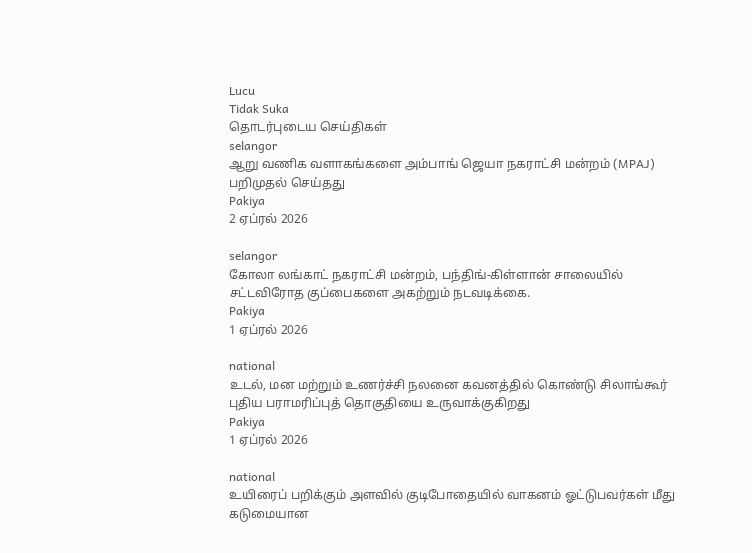Lucu
Tidak Suka
தொடர்புடைய செய்திகள்
selangor
ஆறு வணிக வளாகங்களை அம்பாங் ஜெயா நகராட்சி மன்றம் (MPAJ) பறிமுதல் செய்தது
Pakiya
2 ஏப்ரல் 2026

selangor
கோலா லங்காட் நகராட்சி மன்றம், பந்திங்-கிள்ளான் சாலையில் சட்டவிரோத குப்பைகளை அகற்றும் நடவடிக்கை.
Pakiya
1 ஏப்ரல் 2026

national
உடல், மன மற்றும் உணர்ச்சி நலனை கவனத்தில் கொண்டு சிலாங்கூர் புதிய பராமரிப்புத் தொகுதியை உருவாக்குகிறது
Pakiya
1 ஏப்ரல் 2026

national
உயிரைப் பறிக்கும் அளவில் குடிபோதையில் வாகனம் ஓட்டுபவர்கள் மீது கடுமையான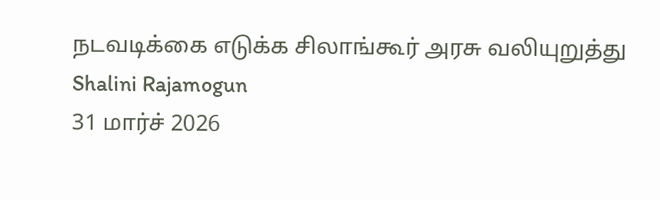நடவடிக்கை எடுக்க சிலாங்கூர் அரசு வலியுறுத்து
Shalini Rajamogun
31 மார்ச் 2026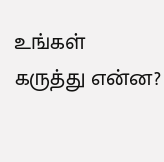உங்கள் கருத்து என்ன?